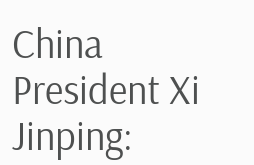China President Xi Jinping: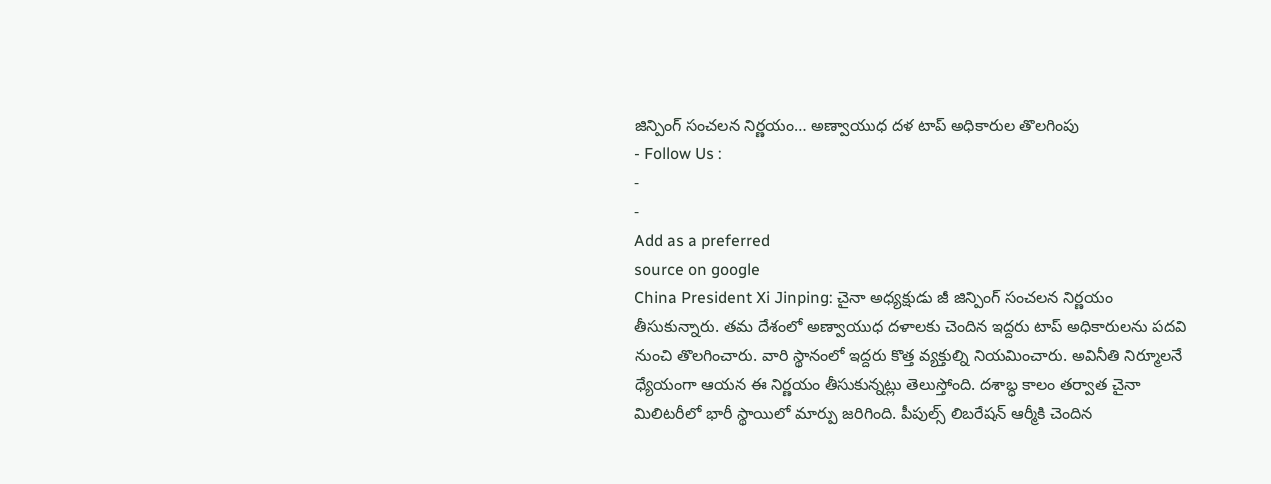జిన్పింగ్ సంచలన నిర్ణయం… అణ్వాయుధ దళ టాప్ అధికారుల తొలగింపు
- Follow Us :
-
-
Add as a preferred
source on google
China President Xi Jinping: చైనా అధ్యక్షుడు జీ జిన్పింగ్ సంచలన నిర్ణయం తీసుకున్నారు. తమ దేశంలో అణ్వాయుధ దళాలకు చెందిన ఇద్దరు టాప్ అధికారులను పదవి నుంచి తొలగించారు. వారి స్థానంలో ఇద్దరు కొత్త వ్యక్తుల్ని నియమించారు. అవినీతి నిర్మూలనే ధ్యేయంగా ఆయన ఈ నిర్ణయం తీసుకున్నట్లు తెలుస్తోంది. దశాబ్ధ కాలం తర్వాత చైనా మిలిటరీలో భారీ స్థాయిలో మార్పు జరిగింది. పీపుల్స్ లిబరేషన్ ఆర్మీకి చెందిన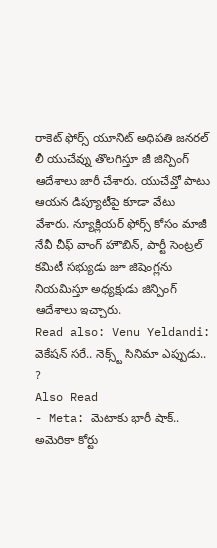రాకెట్ ఫోర్స్ యూనిట్ అధిపతి జనరల్ లీ యుచేవ్ను తొలగిస్తూ జీ జిన్పింగ్ ఆదేశాలు జారీ చేశారు. యుచేవ్తో పాటు ఆయన డిప్యూటీపై కూడా వేటు వేశారు. న్యూక్లియర్ ఫోర్స్ కోసం మాజీ నేవీ చీఫ్ వాంగ్ హౌబిన్, పార్టీ సెంట్రల్ కమిటీ సభ్యుడు జూ జిషెంగ్లను నియమిస్తూ అధ్యక్షుడు జిన్పింగ్ ఆదేశాలు ఇచ్చారు.
Read also: Venu Yeldandi: వెకేషన్ సరే.. నెక్స్ట్ సినిమా ఎప్పుడు.. ?
Also Read
- Meta: మెటాకు భారీ షాక్.. అమెరికా కోర్టు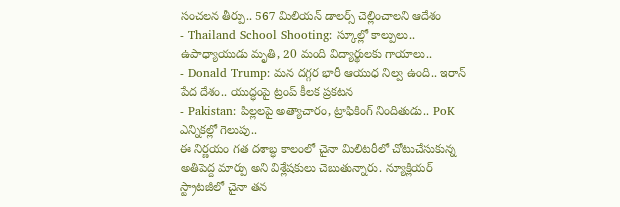సంచలన తీర్పు.. 567 మిలియన్ డాలర్స్ చెల్లించాలని ఆదేశం
- Thailand School Shooting: స్కూల్లో కాల్పులు.. ఉపాధ్యాయుడు మృతి, 20 మంది విద్యార్థులకు గాయాలు..
- Donald Trump: మన దగ్గర భారీ ఆయుధ నిల్వ ఉంది.. ఇరాన్ పేద దేశం.. యుద్ధంపై ట్రంప్ కీలక ప్రకటన
- Pakistan: పిల్లలపై అత్యాచారం, ట్రాఫికింగ్ నిందితుడు.. PoK ఎన్నికల్లో గెలుపు..
ఈ నిర్ణయం గత దశాబ్ధ కాలంలో చైనా మిలిటరీలో చోటుచేసుకున్న అతిపెద్ద మార్పు అని విశ్లేషకులు చెబుతున్నారు. న్యూక్లియర్ స్ట్రాటజీలో చైనా తన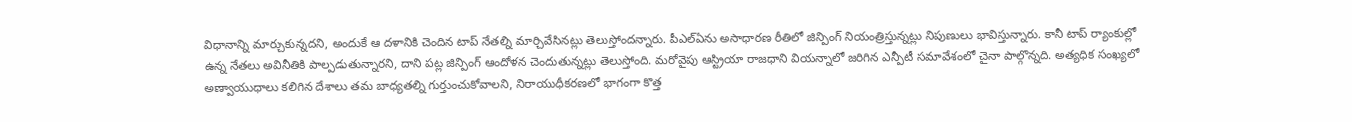విధానాన్ని మార్చుకున్నదని, అందుకే ఆ దళానికి చెందిన టాప్ నేతల్ని మార్చివేసినట్లు తెలుస్తోందన్నారు. పీఎల్ఏను అసాధారణ రీతిలో జిన్పింగ్ నియంత్రిస్తున్నట్లు నిపుణులు భావిస్తున్నారు. కానీ టాప్ ర్యాంకుల్లో ఉన్న నేతలు అవినీతికి పాల్పడుతున్నారని, దాని పట్ల జిన్పింగ్ ఆందోళన చెందుతున్నట్లు తెలుస్తోంది. మరోవైపు ఆస్ట్రియా రాజధాని వియన్నాలో జరిగిన ఎన్పీటీ సమావేశంలో చైనా పాల్గొన్నది. అత్యధిక సంఖ్యలో అణ్వాయుధాలు కలిగిన దేశాలు తమ బాధ్యతల్ని గుర్తుంచుకోవాలని, నిరాయుధీకరణలో భాగంగా కొత్త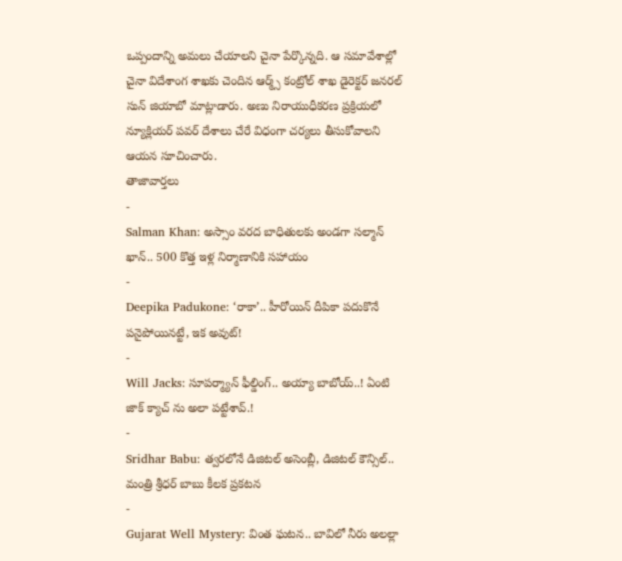ఒప్పందాన్ని అమలు చేయాలని చైనా పేర్కొన్నది. ఆ సమావేశాల్లో చైనా విదేశాంగ శాఖకు చెందిన ఆర్మ్స్ కంట్రోల్ శాఖ డైరెక్టర్ జనరల్ సున్ జియాబో మాట్లాడారు. అణు నిరాయుధీకరణ ప్రక్రియలో న్యూక్లియర్ పవర్ దేశాలు చేరే విధంగా చర్యలు తీసుకోవాలని ఆయన సూచించారు.
తాజావార్తలు
-
Salman Khan: అస్సాం వరద బాధితులకు అండగా సల్మాన్ ఖాన్.. 500 కొత్త ఇళ్ల నిర్మాణానికి సహాయం
-
Deepika Padukone: ‘రాకా’.. హీరోయిన్ దీపికా పదుకొనే పనైపోయినట్టే, ఇక అవుట్!
-
Will Jacks: సూపర్మ్యాన్ ఫీల్డింగ్.. అయ్యా బాబోయ్..! ఏంటి జాక్ క్యాచ్ ను అలా పట్టేశావ్.!
-
Sridhar Babu: త్వరలోనే డిజిటల్ అసెంబ్లీ, డిజిటల్ కౌన్సిల్.. మంత్రి శ్రీధర్ బాబు కీలక ప్రకటన
-
Gujarat Well Mystery: వింత ఘటన.. బావిలో నీరు అలల్లా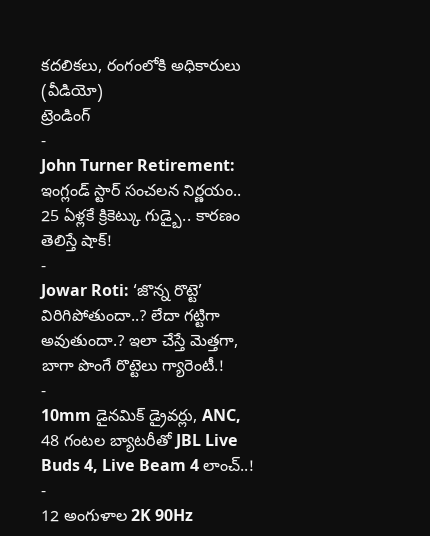కదలికలు, రంగంలోకి అధికారులు (వీడియో)
ట్రెండింగ్
-
John Turner Retirement: ఇంగ్లండ్ స్టార్ సంచలన నిర్ణయం.. 25 ఏళ్లకే క్రికెట్కు గుడ్బై.. కారణం తెలిస్తే షాక్!
-
Jowar Roti: ‘జొన్న రొట్టె’ విరిగిపోతుందా..? లేదా గట్టిగా అవుతుందా.? ఇలా చేస్తే మెత్తగా, బాగా పొంగే రొట్టెలు గ్యారెంటీ.!
-
10mm డైనమిక్ డ్రైవర్లు, ANC, 48 గంటల బ్యాటరీతో JBL Live Buds 4, Live Beam 4 లాంచ్..!
-
12 అంగుళాల 2K 90Hz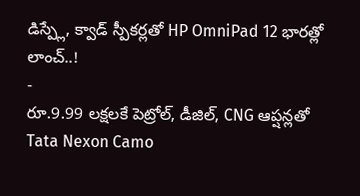డిస్ప్లే, క్వాడ్ స్పీకర్లతో HP OmniPad 12 భారత్లో లాంచ్..!
-
రూ.9.99 లక్షలకే పెట్రోల్, డీజిల్, CNG ఆప్షన్లతో Tata Nexon Camo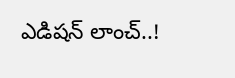ఎడిషన్ లాంచ్..!